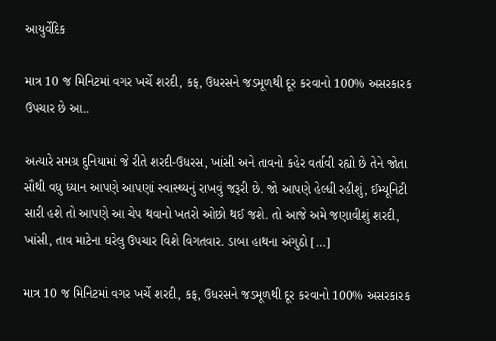આયુર્વેદિક

માત્ર 10 જ મિનિટમાં વગર ખર્ચે શરદી, કફ, ઉધરસને જડમૂળથી દૂર કરવાનો 100% અસરકારક ઉપચાર છે આ..

અત્યારે સમગ્ર દુનિયામાં જે રીતે શરદી-ઉધરસ, ખાંસી અને તાવનો કહેર વર્તાવી રહ્યો છે તેને જોતા સૌથી વધુ ધ્યાન આપણે આપણાં સ્વાસ્થ્યનું રાખવું જરૂરી છે. જો આપણે હેલ્ધી રહીશું, ઈમ્યૂનિટી સારી હશે તો આપણે આ ચેપ થવાનો ખતરો ઓછો થઈ જશે. તો આજે અમે જણાવીશું શરદી, ખાંસી, તાવ માટેના ઘરેલુ ઉપચાર વિશે વિગતવાર. ડાબા હાથના અંગુઠો […]

માત્ર 10 જ મિનિટમાં વગર ખર્ચે શરદી, કફ, ઉધરસને જડમૂળથી દૂર કરવાનો 100% અસરકારક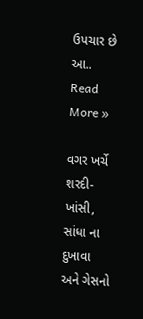ઉપચાર છે આ.. Read More »

વગર ખર્ચે શરદી-ખાંસી, સાંધા ના દુખાવા અને ગેસનો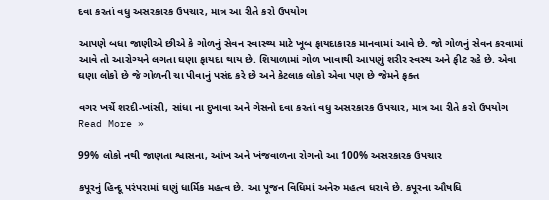દવા કરતાં વધુ અસરકારક ઉપચાર, માત્ર આ રીતે કરો ઉપયોગ

આપણે બધા જાણીએ છીએ કે ગોળનું સેવન સ્વાસ્થ્ય માટે ખૂબ ફાયદાકારક માનવામાં આવે છે. જો ગોળનું સેવન કરવામાં આવે તો આરોગ્યને લગતા ઘણા ફાયદા થાય છે. શિયાળામાં ગોળ ખાવાથી આપણું શરીર સ્વસ્થ અને ફીટ રહે છે. એવા ઘણા લોકો છે જે ગોળની ચા પીવાનું પસંદ કરે છે અને કેટલાક લોકો એવા પણ છે જેમને ફક્ત

વગર ખર્ચે શરદી-ખાંસી, સાંધા ના દુખાવા અને ગેસનો દવા કરતાં વધુ અસરકારક ઉપચાર, માત્ર આ રીતે કરો ઉપયોગ Read More »

99% લોકો નથી જાણતા શ્વાસના, આંખ અને ખંજવાળના રોગનો આ 100% અસરકારક ઉપચાર

કપૂરનું હિન્દૂ પરંપરામાં ઘણું ધાર્મિક મહત્વ છે. આ પૂજન વિધિમાં અનેરુ મહત્વ ધરાવે છે. કપૂરના ઔષધિ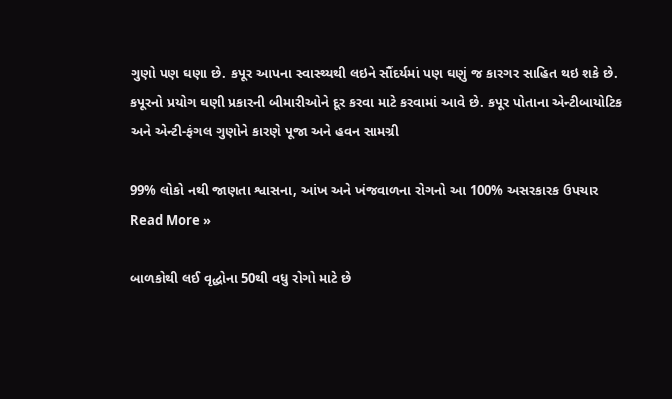ગુણો પણ ઘણા છે. કપૂર આપના સ્વાસ્થ્યથી લઇને સૌંદર્યમાં પણ ઘણું જ કારગર સાહિત થઇ શકે છે. કપૂરનો પ્રયોગ ઘણી પ્રકારની બીમારીઓને દૂર કરવા માટે કરવામાં આવે છે. કપૂર પોતાના એન્ટીબાયોટિક અને એન્ટી-ફંગલ ગુણોને કારણે પૂજા અને હવન સામગ્રી

99% લોકો નથી જાણતા શ્વાસના, આંખ અને ખંજવાળના રોગનો આ 100% અસરકારક ઉપચાર Read More »

બાળકોથી લઈ વૃદ્ધોના 50થી વધુ રોગો માટે છે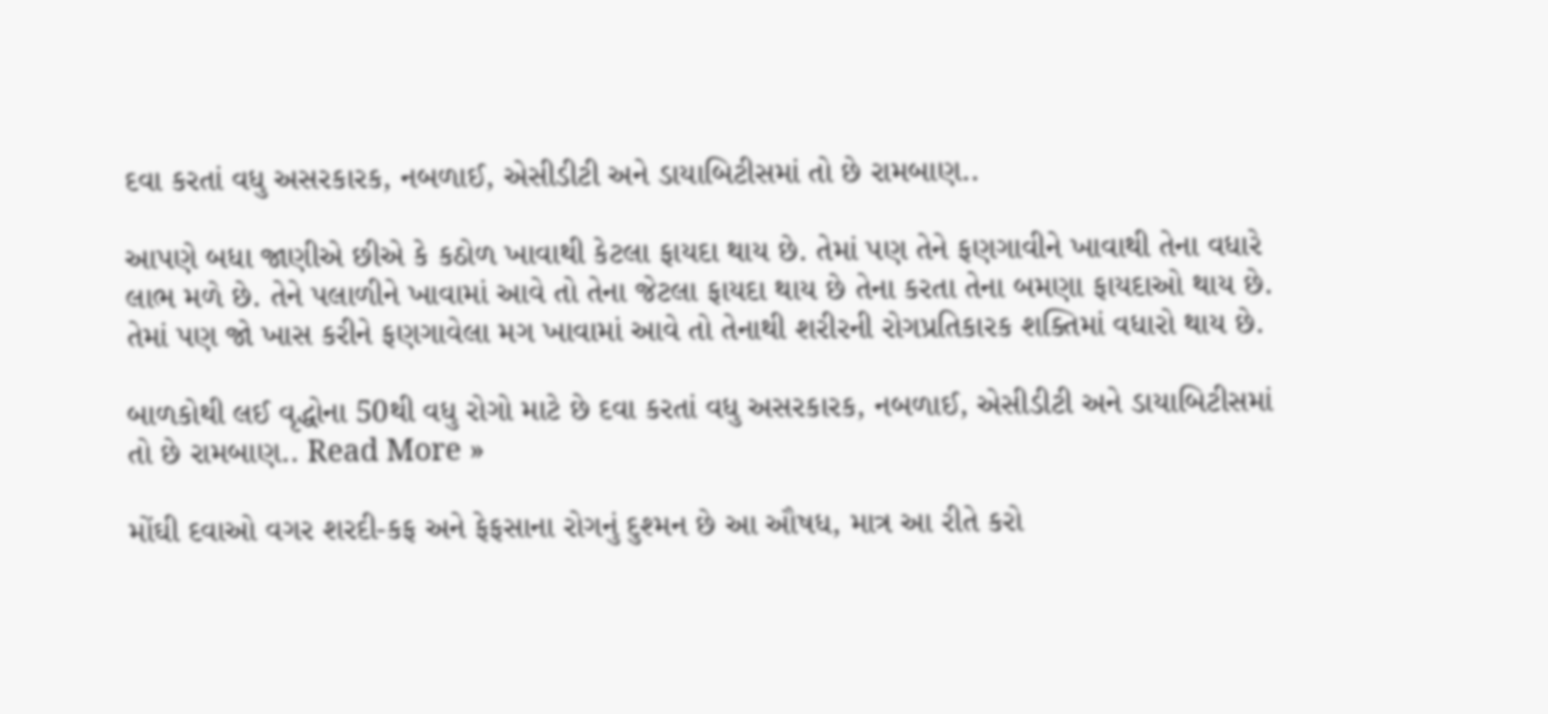દવા કરતાં વધુ અસરકારક, નબળાઈ, એસીડીટી અને ડાયાબિટીસમાં તો છે રામબાણ..

આપણે બધા જાણીએ છીએ કે કઠોળ ખાવાથી કેટલા ફાયદા થાય છે. તેમાં પણ તેને ફણગાવીને ખાવાથી તેના વધારે લાભ મળે છે. તેને પલાળીને ખાવામાં આવે તો તેના જેટલા ફાયદા થાય છે તેના કરતા તેના બમણા ફાયદાઓ થાય છે. તેમાં પણ જો ખાસ કરીને ફણગાવેલા મગ ખાવામાં આવે તો તેનાથી શરીરની રોગપ્રતિકારક શક્તિમાં વધારો થાય છે.

બાળકોથી લઈ વૃદ્ધોના 50થી વધુ રોગો માટે છે દવા કરતાં વધુ અસરકારક, નબળાઈ, એસીડીટી અને ડાયાબિટીસમાં તો છે રામબાણ.. Read More »

મોંઘી દવાઓ વગર શરદી-કફ અને ફેફસાના રોગનું દુશ્મન છે આ ઔષધ, માત્ર આ રીતે કરો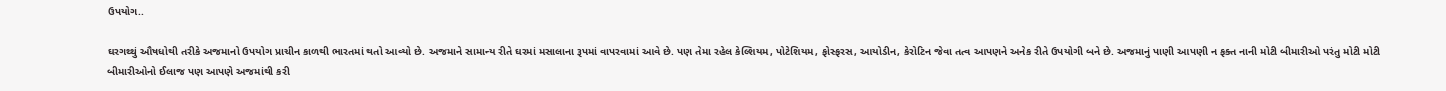ઉપયોગ..

ઘરગથ્થું ઔષધોથી તરીકે અજમાનો ઉપયોગ પ્રાચીન કાળથી ભારતમાં થતો આવ્યો છે. અજમાને સામાન્ય રીતે ઘરમાં મસાલાના રૂપમાં વાપરવામાં આવે છે. પણ તેમા રહેલ કેલ્શિયમ, પોટેશિયમ, ફોસ્ફરસ, આયોડીન, કેરોટિન જેવા તત્વ આપણને અનેક રીતે ઉપયોગી બને છે. અજમાનું પાણી આપણી ન ફક્ત નાની મોટી બીમારીઓ પરંતુ મોટી મોટી બીમારીઓનો ઈલાજ પણ આપણે અજમાંથી કરી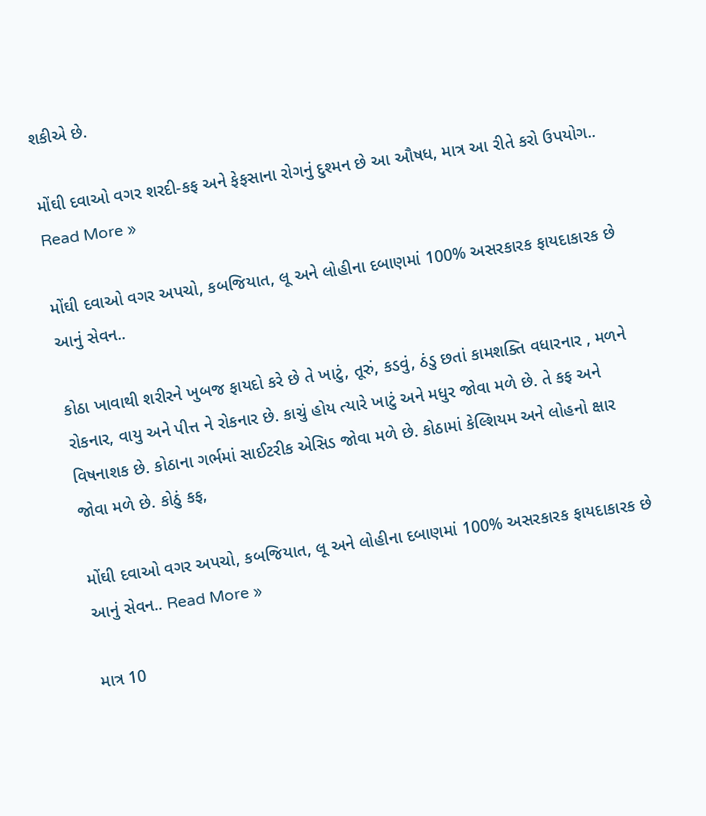શકીએ છે.

મોંઘી દવાઓ વગર શરદી-કફ અને ફેફસાના રોગનું દુશ્મન છે આ ઔષધ, માત્ર આ રીતે કરો ઉપયોગ.. Read More »

મોંઘી દવાઓ વગર અપચો, કબજિયાત, લૂ અને લોહીના દબાણમાં 100% અસરકારક ફાયદાકારક છે આનું સેવન..

કોઠા ખાવાથી શરીરને ખુબજ ફાયદો કરે છે તે ખાટું, તૂરું, કડવું, ઠંડુ છતાં કામશક્તિ વધારનાર , મળને રોકનાર, વાયુ અને પીત્ત ને રોકનાર છે. કાચું હોય ત્યારે ખાટું અને મધુર જોવા મળે છે. તે કફ અને વિષનાશક છે. કોઠાના ગર્ભમાં સાઈટરીક એસિડ જોવા મળે છે. કોઠામાં કેલ્શિયમ અને લોહનો ક્ષાર જોવા મળે છે. કોઠું કફ,

મોંઘી દવાઓ વગર અપચો, કબજિયાત, લૂ અને લોહીના દબાણમાં 100% અસરકારક ફાયદાકારક છે આનું સેવન.. Read More »

માત્ર 10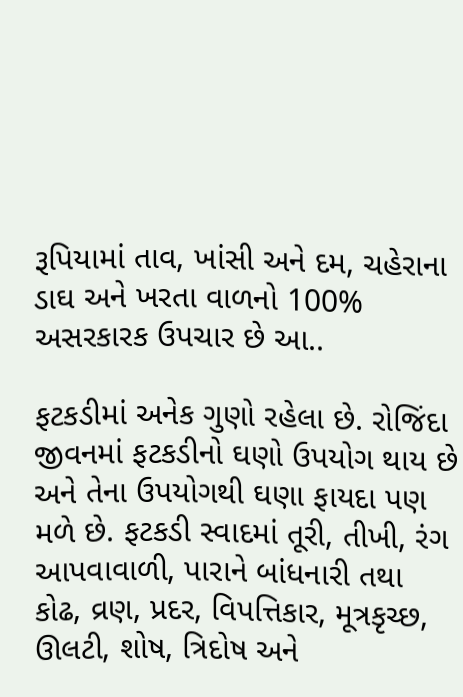રૂપિયામાં તાવ, ખાંસી અને દમ, ચહેરાના ડાઘ અને ખરતા વાળનો 100% અસરકારક ઉપચાર છે આ..

ફટકડીમાં અનેક ગુણો રહેલા છે. રોજિંદા જીવનમાં ફટકડીનો ઘણો ઉપયોગ થાય છે અને તેના ઉપયોગથી ઘણા ફાયદા પણ મળે છે. ફટકડી સ્વાદમાં તૂરી, તીખી, રંગ આપવાવાળી, પારાને બાંધનારી તથા કોઢ, વ્રણ, પ્રદર, વિપત્તિકાર, મૂત્રકૃચ્છ, ઊલટી, શોષ, ત્રિદોષ અને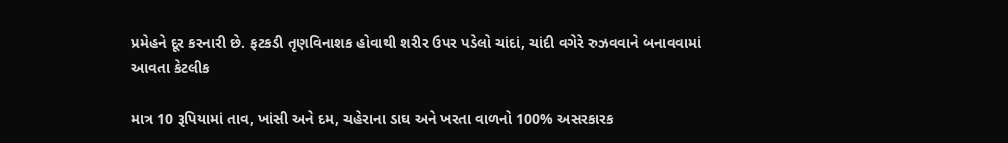પ્રમેહને દૂર કરનારી છે. ફટકડી તૃણવિનાશક હોવાથી શરીર ઉપર પડેલો ચાંદાં, ચાંદી વગેરે રુઝવવાને બનાવવામાં આવતા કેટલીક

માત્ર 10 રૂપિયામાં તાવ, ખાંસી અને દમ, ચહેરાના ડાઘ અને ખરતા વાળનો 100% અસરકારક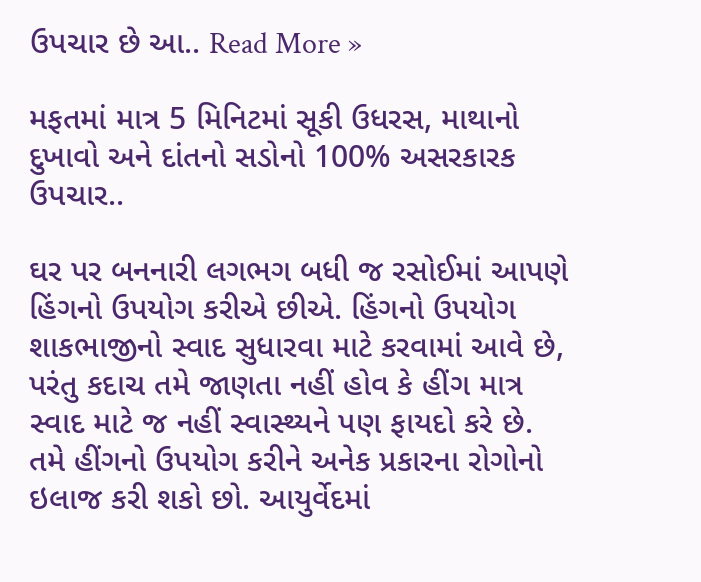ઉપચાર છે આ.. Read More »

મફતમાં માત્ર 5 મિનિટમાં સૂકી ઉધરસ, માથાનો દુખાવો અને દાંતનો સડોનો 100% અસરકારક ઉપચાર..

ઘર પર બનનારી લગભગ બધી જ રસોઈમાં આપણે હિંગનો ઉપયોગ કરીએ છીએ. હિંગનો ઉપયોગ શાકભાજીનો સ્વાદ સુધારવા માટે કરવામાં આવે છે, પરંતુ કદાચ તમે જાણતા નહીં હોવ કે હીંગ માત્ર સ્વાદ માટે જ નહીં સ્વાસ્થ્યને પણ ફાયદો કરે છે. તમે હીંગનો ઉપયોગ કરીને અનેક પ્રકારના રોગોનો ઇલાજ કરી શકો છો. આયુર્વેદમાં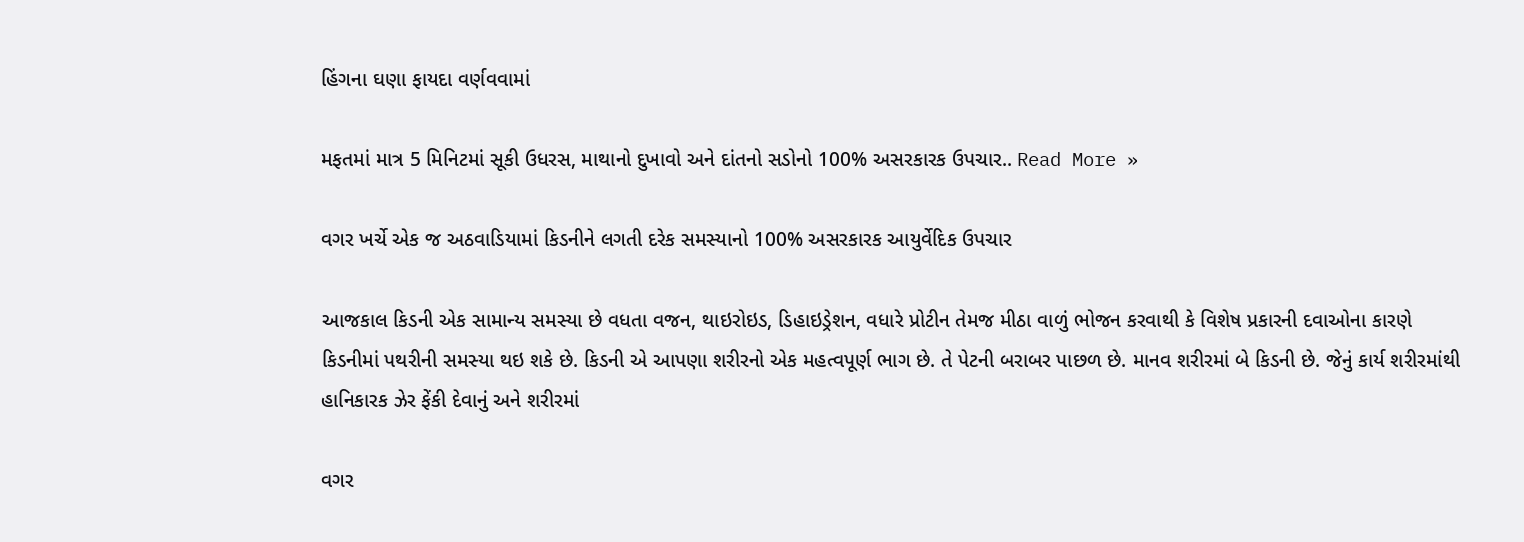હિંગના ઘણા ફાયદા વર્ણવવામાં

મફતમાં માત્ર 5 મિનિટમાં સૂકી ઉધરસ, માથાનો દુખાવો અને દાંતનો સડોનો 100% અસરકારક ઉપચાર.. Read More »

વગર ખર્ચે એક જ અઠવાડિયામાં કિડનીને લગતી દરેક સમસ્યાનો 100% અસરકારક આયુર્વેદિક ઉપચાર

આજકાલ કિડની એક સામાન્ય સમસ્યા છે વધતા વજન, થાઇરોઇડ, ડિહાઇડ્રેશન, વધારે પ્રોટીન તેમજ મીઠા વાળું ભોજન કરવાથી કે વિશેષ પ્રકારની દવાઓના કારણે કિડનીમાં પથરીની સમસ્યા થઇ શકે છે. કિડની એ આપણા શરીરનો એક મહત્વપૂર્ણ ભાગ છે. તે પેટની બરાબર પાછળ છે. માનવ શરીરમાં બે કિડની છે. જેનું કાર્ય શરીરમાંથી હાનિકારક ઝેર ફેંકી દેવાનું અને શરીરમાં

વગર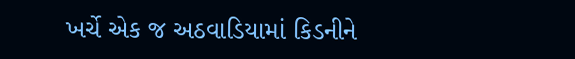ખર્ચે એક જ અઠવાડિયામાં કિડનીને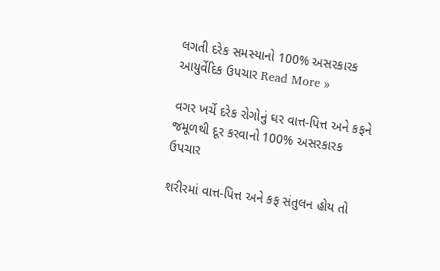લગતી દરેક સમસ્યાનો 100% અસરકારક આયુર્વેદિક ઉપચાર Read More »

વગર ખર્ચે દરેક રોગોનું ઘર વાત્ત-પિત્ત અને કફને જમૂળથી દૂર કરવાનો 100% અસરકારક ઉપચાર

શરીરમાં વાત્ત-પિત્ત અને કફ સંતુલન હોય તો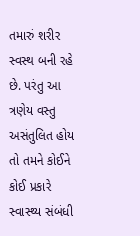તમારું શરીર સ્વસ્થ બની રહે છે. પરંતુ આ ત્રણેય વસ્તુ અસંતુલિત હોય તો તમને કોઈને કોઈ પ્રકારે સ્વાસ્થ્ય સંબંધી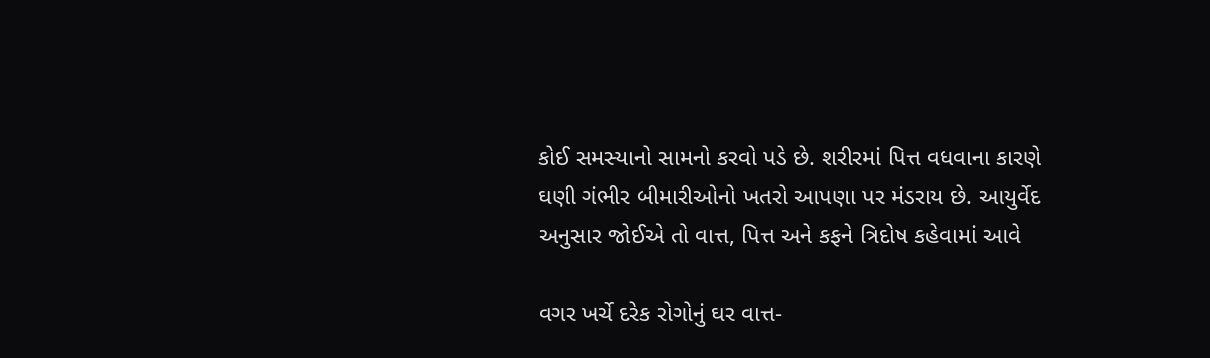કોઈ સમસ્યાનો સામનો કરવો પડે છે. શરીરમાં પિત્ત વધવાના કારણે ઘણી ગંભીર બીમારીઓનો ખતરો આપણા પર મંડરાય છે. આયુર્વેદ અનુસાર જોઈએ તો વાત્ત, પિત્ત અને કફને ત્રિદોષ કહેવામાં આવે

વગર ખર્ચે દરેક રોગોનું ઘર વાત્ત-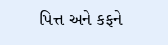પિત્ત અને કફને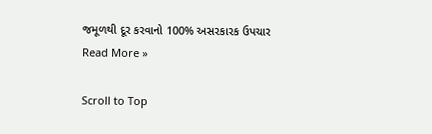જમૂળથી દૂર કરવાનો 100% અસરકારક ઉપચાર Read More »

Scroll to Top